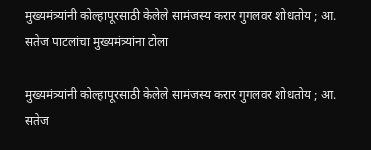मुख्यमंत्र्यांनी कोल्हापूरसाठी केलेले सामंजस्य करार गुगलवर शोधतोय ; आ. सतेज पाटलांचा मुख्यमंत्र्यांना टोला

मुख्यमंत्र्यांनी कोल्हापूरसाठी केलेले सामंजस्य करार गुगलवर शोधतोय ; आ. सतेज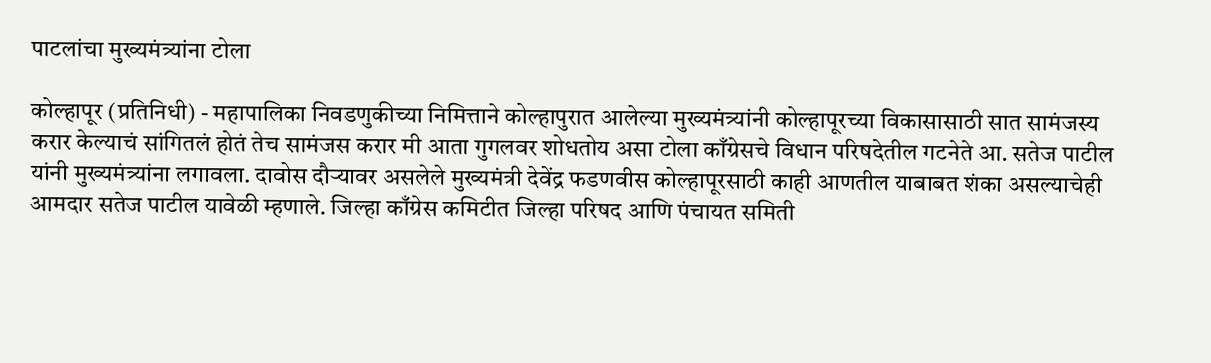पाटलांचा मुख्यमंत्र्यांना टोला

कोल्हापूर (प्रतिनिधी) - महापालिका निवडणुकीच्या निमित्ताने कोल्हापुरात आलेल्या मुख्यमंत्र्यांनी कोल्हापूरच्या विकासासाठी सात सामंजस्य करार केल्याचं सांगितलं होतं तेच सामंजस करार मी आता गुगलवर शोधतोय असा टोला काँग्रेसचे विधान परिषदेतील गटनेते आ. सतेज पाटील यांनी मुख्यमंत्र्यांना लगावला. दावोस दौऱ्यावर असलेले मुख्यमंत्री देवेंद्र फडणवीस कोल्हापूरसाठी काही आणतील याबाबत शंका असल्याचेही आमदार सतेज पाटील यावेळी म्हणाले. जिल्हा काँग्रेस कमिटीत जिल्हा परिषद आणि पंचायत समिती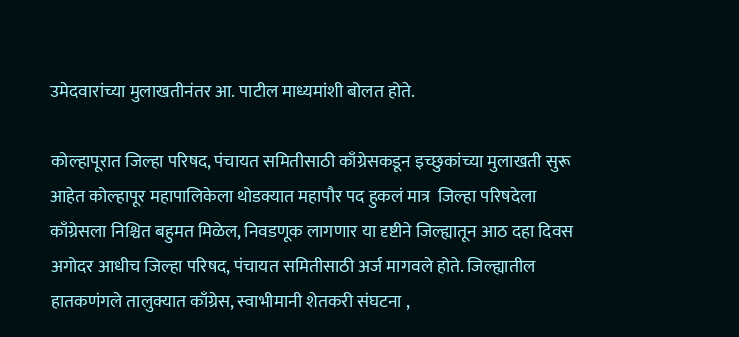उमेदवारांच्या मुलाखतीनंतर आ. पाटील माध्यमांशी बोलत होते.

कोल्हापूरात जिल्हा परिषद, पंचायत समितीसाठी काँग्रेसकडून इच्छुकांच्या मुलाखती सुरू आहेत कोल्हापूर महापालिकेला थोडक्यात महापौर पद हुकलं मात्र  जिल्हा परिषदेला काँग्रेसला निश्चित बहुमत मिळेल, निवडणूक लागणार या दृष्टीने जिल्ह्यातून आठ दहा दिवस अगोदर आधीच जिल्हा परिषद, पंचायत समितीसाठी अर्ज मागवले होते. जिल्ह्यातील हातकणंगले तालुक्यात काँग्रेस, स्वाभीमानी शेतकरी संघटना ,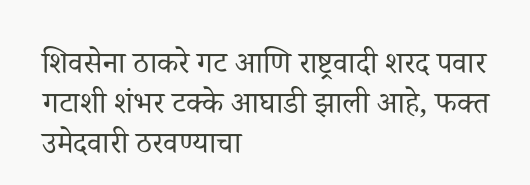शिवसेना ठाकरे गट आणि राष्ट्रवादी शरद पवार गटाशी शंभर टक्के आघाडी झाली आहे, फक्त उमेदवारी ठरवण्याचा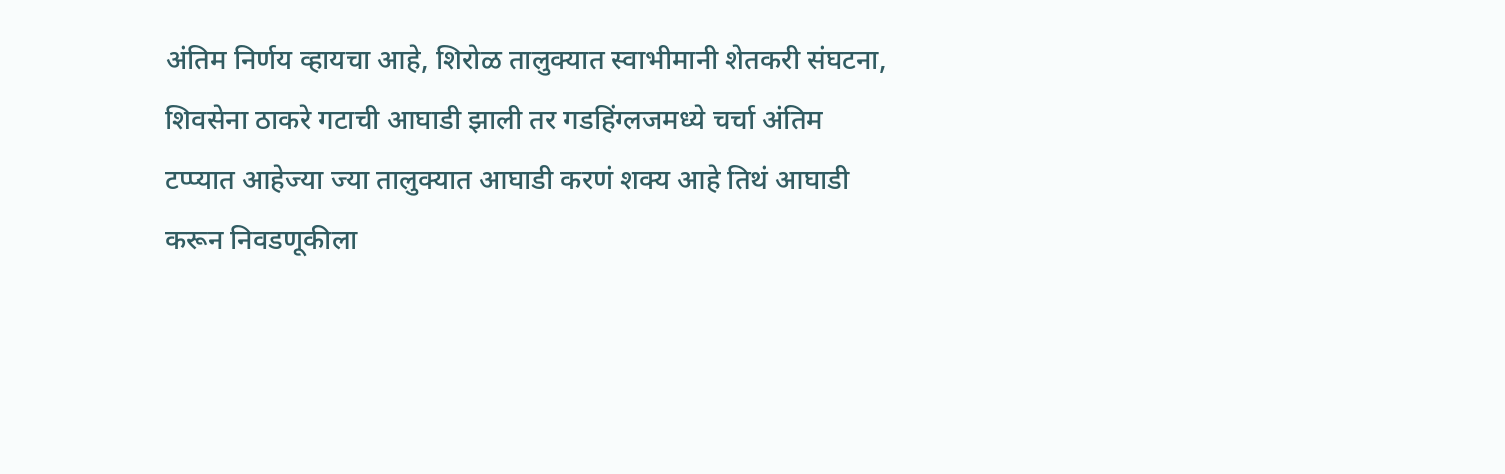अंतिम निर्णय व्हायचा आहे, शिरोळ तालुक्यात स्वाभीमानी शेतकरी संघटना, शिवसेना ठाकरे गटाची आघाडी झाली तर गडहिंग्लजमध्ये चर्चा अंतिम टप्प्यात आहेज्या ज्या तालुक्यात आघाडी करणं शक्य आहे तिथं आघाडी करून निवडणूकीला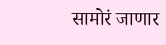सामोरं जाणार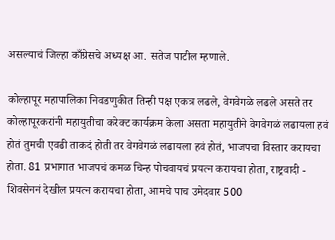असल्याचं जिल्हा काँग्रेसचे अध्यक्ष आ. सतेज पाटील म्हणाले.

कोल्हापूर महापालिका निवडणुकीत तिन्ही पक्ष एकत्र लढले, वेगवेगळे लढले असते तर कोल्हापूरकरांनी महायुतीचा करेक्ट कार्यक्रम केला असता महायुतीने वेगवेगळं लढायला हवं होतं तुमची एवढी ताकदं होती तर वेगवेगळं लढायला हवं होतं, भाजपचा विस्तार करायचा होता. 81 प्रभागात भाजपचं कमळ चिन्ह पोचवायचं प्रयत्न करायचा होता, राष्ट्रवादी - शिवसेननं देखील प्रयत्न करायचा होता, आमचे पाच उमेदवार 500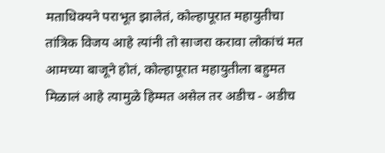मताधिक्यने पराभूत झालेतं, कोल्हापूरात महायुतीचा तांत्रिक विजय आहे त्यांनी तो साजरा करावा लोकांचं मत आमच्या बाजूने होतं, कोल्हापूरात महायुतीला बहुमत मिळालं आहे त्यामुळे हिम्मत असेल तर अडीच - अडीच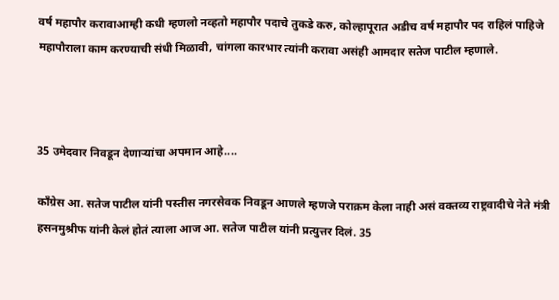वर्ष महापौर करावाआम्ही कधी म्हणलो नव्हतो महापौर पदाचे तुकडे करु, कोल्हापूरात अडीच वर्ष महापौर पद राहिलं पाहिजे महापौराला काम करण्याची संधी मिळावी, चांगला कारभार त्यांनी करावा असंही आमदार सतेज पाटील म्हणाले.



35 उमेदवार निवडून देणाऱ्यांचा अपमान आहे....

काँग्रेस आ. सतेज पाटील यांनी पस्तीस नगरसेवक निवडून आणले म्हणजे पराक्रम केला नाही असं वक्तव्य राष्ट्रवादीचे नेते मंत्री हसनमुश्रीफ यांनी केलं होतं त्याला आज आ. सतेज पाटील यांनी प्रत्युत्तर दिलं. 35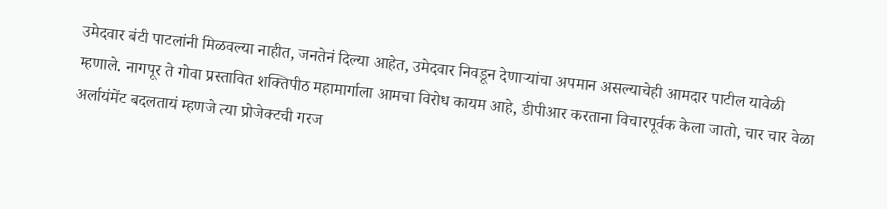उमेदवार बंटी पाटलांनी मिळवल्या नाहीत, जनतेनं दिल्या आहेत, उमेदवार निवडून देणाऱ्यांचा अपमान असल्याचेही आमदार पाटील यावेळी म्हणाले. नागपूर ते गोवा प्रस्तावित शक्तिपीठ महामार्गाला आमचा विरोध कायम आहे, डीपीआर करताना विचारपूर्वक केला जातो, चार चार वेळा अर्लायंमेंट बदलतायं म्हणजे त्या प्रोजेक्टची गरज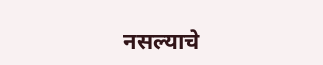नसल्याचे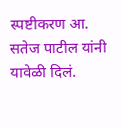स्पष्टीकरण आ. सतेज पाटील यांनी यावेळी दिलं.